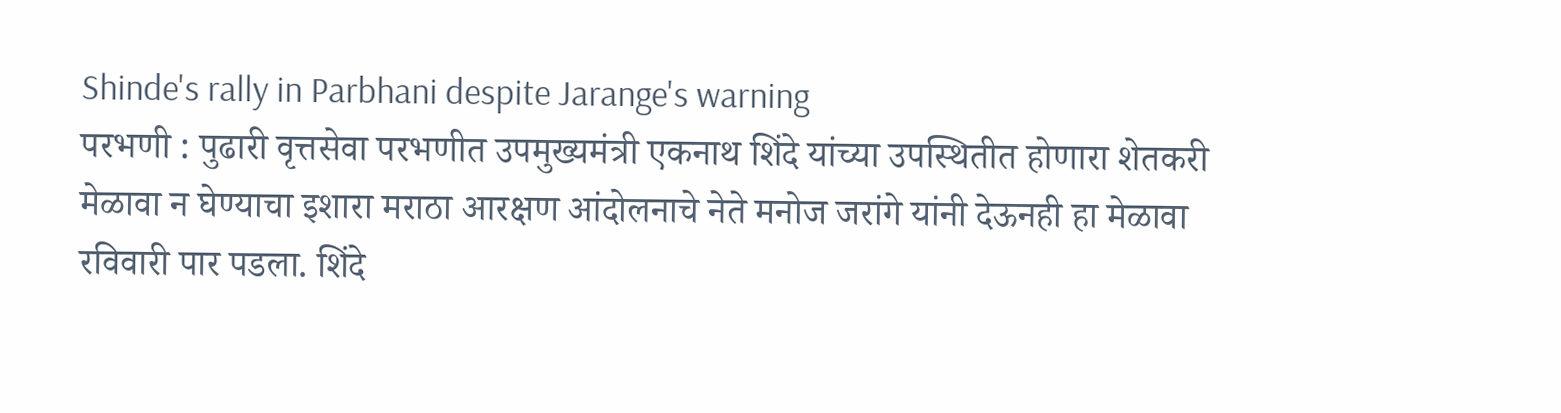Shinde's rally in Parbhani despite Jarange's warning
परभणी : पुढारी वृत्तसेवा परभणीत उपमुख्यमंत्री एकनाथ शिंदे यांच्या उपस्थितीत होणारा शेतकरी मेळावा न घेण्याचा इशारा मराठा आरक्षण आंदोलनाचे नेते मनोज जरांगे यांनी देऊनही हा मेळावा रविवारी पार पडला. शिंदे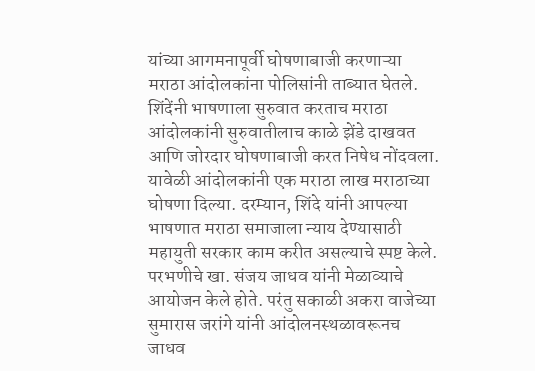यांच्या आगमनापूर्वी घोषणाबाजी करणाऱ्या मराठा आंदोलकांना पोलिसांनी ताब्यात घेतले. शिंदेंनी भाषणाला सुरुवात करताच मराठा आंदोलकांनी सुरुवातीलाच काळे झेंडे दाखवत आणि जोरदार घोषणाबाजी करत निषेध नोंदवला. यावेळी आंदोलकांनी एक मराठा लाख मराठाच्या घोषणा दिल्या. दरम्यान, शिंदे यांनी आपल्या भाषणात मराठा समाजाला न्याय देण्यासाठी महायुती सरकार काम करीत असल्याचे स्पष्ट केले.
परभणीचे खा. संजय जाधव यांनी मेळाव्याचे आयोजन केले होते. परंतु सकाळी अकरा वाजेच्या सुमारास जरांगे यांनी आंदोलनस्थळावरूनच जाधव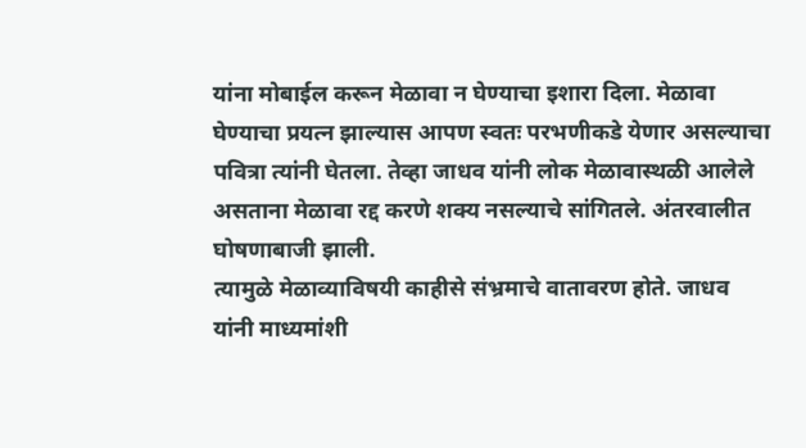यांना मोबाईल करून मेळावा न घेण्याचा इशारा दिला. मेळावा घेण्याचा प्रयत्न झाल्यास आपण स्वतः परभणीकडे येणार असल्याचा पवित्रा त्यांनी घेतला. तेव्हा जाधव यांनी लोक मेळावास्थळी आलेले असताना मेळावा रद्द करणे शक्य नसल्याचे सांगितले. अंतरवालीत घोषणाबाजी झाली.
त्यामुळे मेळाव्याविषयी काहीसे संभ्रमाचे वातावरण होते. जाधव यांनी माध्यमांशी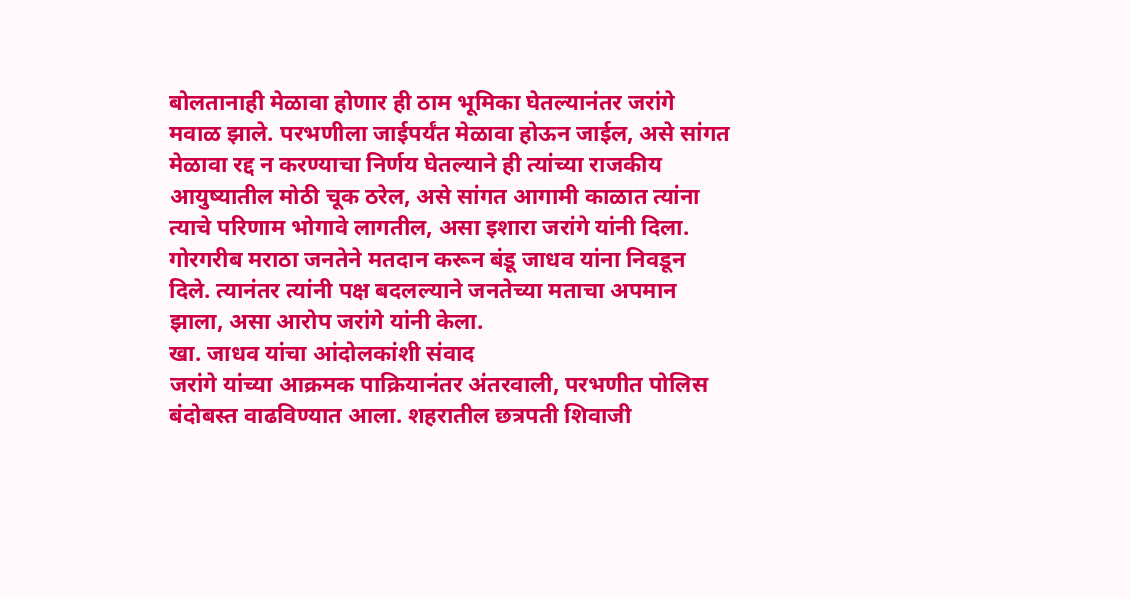बोलतानाही मेळावा होणार ही ठाम भूमिका घेतल्यानंतर जरांगे मवाळ झाले. परभणीला जाईपर्यंत मेळावा होऊन जाईल, असे सांगत मेळावा रद्द न करण्याचा निर्णय घेतल्याने ही त्यांच्या राजकीय आयुष्यातील मोठी चूक ठरेल, असे सांगत आगामी काळात त्यांना त्याचे परिणाम भोगावे लागतील, असा इशारा जरांगे यांनी दिला. गोरगरीब मराठा जनतेने मतदान करून बंडू जाधव यांना निवडून दिले. त्यानंतर त्यांनी पक्ष बदलल्याने जनतेच्या मताचा अपमान झाला, असा आरोप जरांगे यांनी केला.
खा. जाधव यांचा आंदोलकांशी संवाद
जरांगे यांच्या आक्रमक पाक्रियानंतर अंतरवाली, परभणीत पोलिस बंदोबस्त वाढविण्यात आला. शहरातील छत्रपती शिवाजी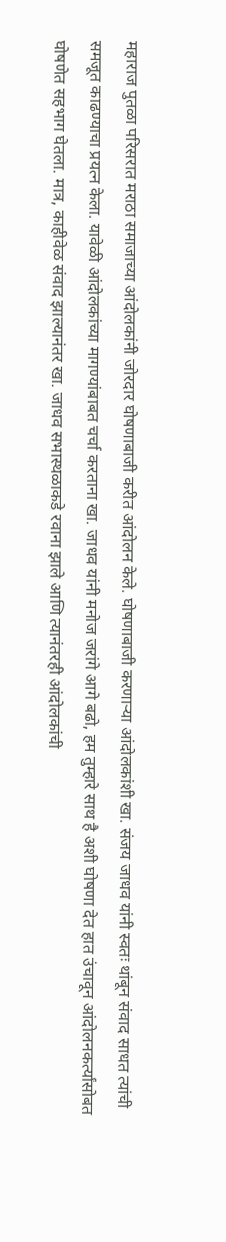महाराज पुतळा परिसरात मराठा समाजाच्या आंदोलकांनी जोरदार घोषणाबाजी करीत आंदोलन केले. घोषणाबाजी करणाऱ्या आंदोलकांशी खा. संजय जाधव यांनी स्वतः थांबून संवाद साधत त्यांची समजूत काढण्याचा प्रयत्न केला. यावेळी आंदोलकांच्या मागण्यांबाबत चर्चा करताना खा. जाधव यांनी मनोज जरांगे आगे बढो, हम तुम्हारे साथ है अशी घोषणा देत हात उंचावून आंदोलनकर्त्यांसोबत घोषणेत सहभाग घेतला. मात्र, काहीवेळ संवाद झाल्यानंतर खा. जाधव सभास्थळाकडे रवाना झाले आणि त्यानंतरही आंदोलकांची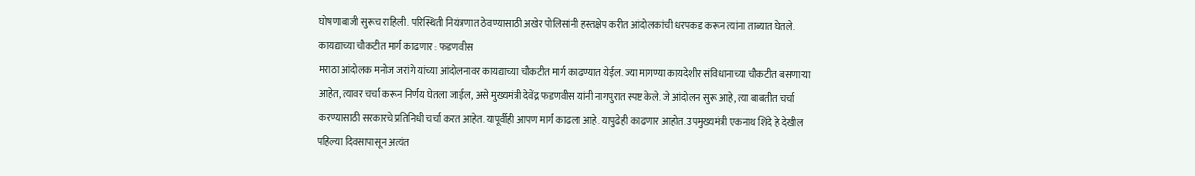घोषणाबाजी सुरूच राहिली. परिस्थिती नियंत्रणात ठेवण्यासाठी अखेर पोलिसांनी हस्तक्षेप करीत आंदोलकांची धरपकड करून त्यांना ताब्यात घेतले.
कायद्याच्या चौकटीत मार्ग काढणार : फडणवीस
मराठा आंदोलक मनोज जरांगे यांच्या आंदोलनावर कायद्याच्या चौकटीत मार्ग काढण्यात येईल. ज्या मागण्या कायदेशीर संविधानाच्या चौकटीत बसणाऱ्या आहेत, त्यावर चर्चा करून निर्णय घेतला जाईल, असे मुख्यमंत्री देवेंद्र फडणवीस यांनी नागपुरात स्पष्ट केले. जे आंदोलन सुरू आहे, त्या बाबतीत चर्चा करण्यासाठी सरकारचे प्रतिनिधी चर्चा करत आहेत. यापूर्वीही आपण मार्ग काढला आहे. यापुढेही काढणार आहोत. उपमुख्यमंत्री एकनाथ शिंदे हे देखील पहिल्या दिवसापासून अत्यंत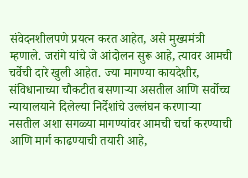संवेदनशीलपणे प्रयत्न करत आहेत, असे मुख्यमंत्री म्हणाले. जरांगे यांचे जे आंदोलन सुरू आहे, त्यावर आमची चर्वेची दारे खुली आहेत. ज्या मागण्या कायदेशीर, संविधानाच्या चौकटीत बसणाऱ्या असतील आणि सर्वोच्च न्यायालयाने दिलेल्या निर्देशांचे उल्लंघन करणाऱ्या नसतील अशा सगळ्या मागण्यांवर आमची चर्चा करण्याची आणि मार्ग काढण्याची तयारी आहे,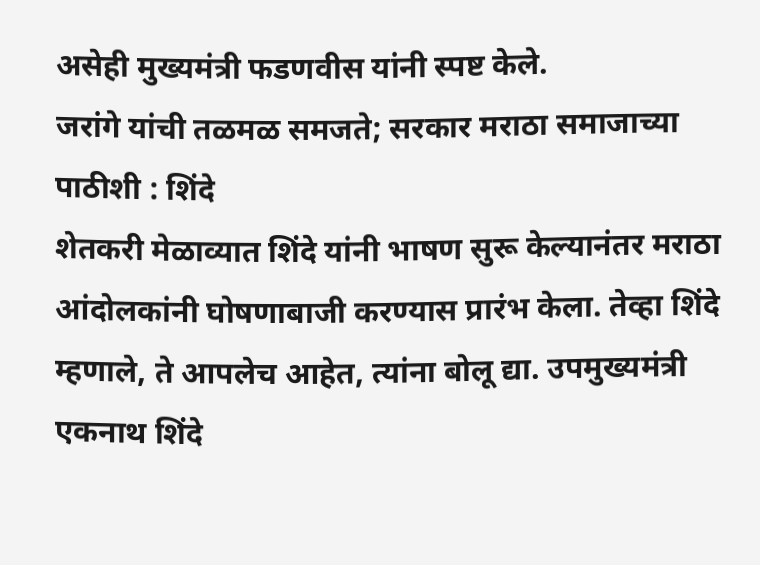असेही मुख्यमंत्री फडणवीस यांनी स्पष्ट केले.
जरांगे यांची तळमळ समजते; सरकार मराठा समाजाच्या पाठीशी : शिंदे
शेतकरी मेळाव्यात शिंदे यांनी भाषण सुरू केल्यानंतर मराठा आंदोलकांनी घोषणाबाजी करण्यास प्रारंभ केला. तेव्हा शिंदे म्हणाले, ते आपलेच आहेत, त्यांना बोलू द्या. उपमुख्यमंत्री एकनाथ शिंदे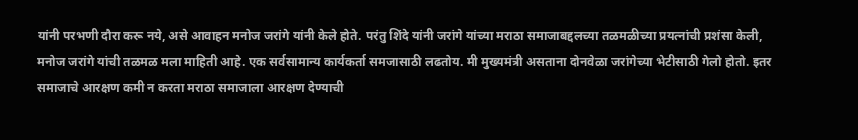यांनी परभणी दौरा करू नये, असे आवाहन मनोज जरांगे यांनी केले होते. परंतु शिंदे यांनी जरांगे यांच्या मराठा समाजाबद्दलच्या तळमळीच्या प्रयत्नांची प्रशंसा केली, मनोज जरांगे यांची तळमळ मला माहिती आहे. एक सर्वसामान्य कार्यकर्ता समजासाठी लढतोय. मी मुख्यमंत्री असताना दोनवेळा जरांगेच्या भेटीसाठी गेलो होतो. इतर समाजाचे आरक्षण कमी न करता मराठा समाजाला आरक्षण देण्याची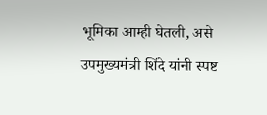भूमिका आम्ही घेतली, असे उपमुख्यमंत्री शिंदे यांनी स्पष्ट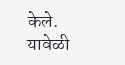केले. यावेळी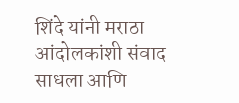शिंदे यांनी मराठा आंदोलकांशी संवाद साधला आणि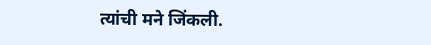त्यांची मने जिंकली.